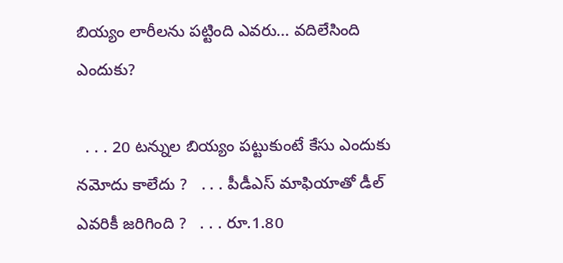బియ్యం లారీలను పట్టింది ఎవరు… వదిలేసింది ఎందుకు?

  . . . 20 టన్నుల బియ్యం పట్టుకుంటే కేసు ఎందుకు నమోదు కాలేదు ?   . . . పీడీఎస్ మాఫియాతో డీల్ ఎవరికీ జరిగింది ?   . . . రూ.1.80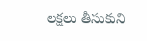లక్షలు తీసుకుని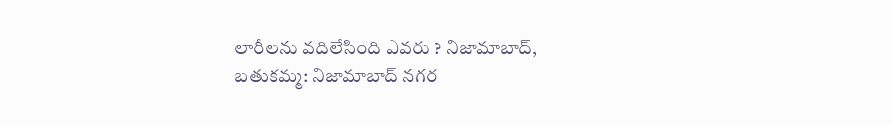లారీలను వదిలేసింది ఎవరు ? నిజామాబాద్, బతుకమ్మ: నిజామాబాద్ నగర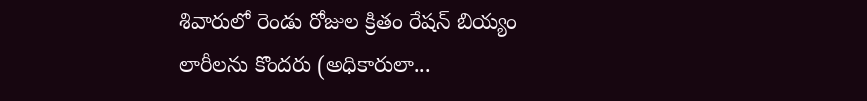శివారులో రెండు రోజుల క్రితం రేషన్ బియ్యం లారీలను కొందరు (అధికారులా...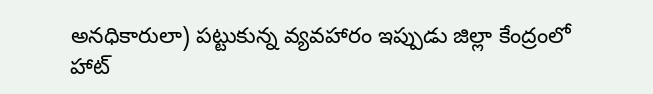అనధికారులా) పట్టుకున్న వ్యవహారం ఇప్పుడు జిల్లా కేంద్రంలో హాట్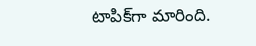టాపిక్‌గా మారింది.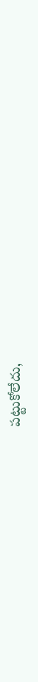పట్టుకోలేదు,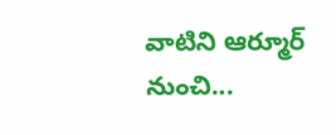వాటిని ఆర్మూర్ నుంచి...